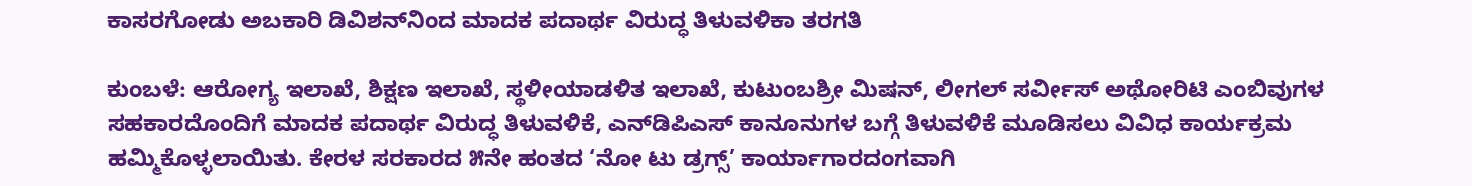ಕಾಸರಗೋಡು ಅಬಕಾರಿ ಡಿವಿಶನ್‌ನಿಂದ ಮಾದಕ ಪದಾರ್ಥ ವಿರುದ್ಧ ತಿಳುವಳಿಕಾ ತರಗತಿ

ಕುಂಬಳೆ: ಆರೋಗ್ಯ ಇಲಾಖೆ, ಶಿಕ್ಷಣ ಇಲಾಖೆ, ಸ್ಥಳೀಯಾಡಳಿತ ಇಲಾಖೆ, ಕುಟುಂಬಶ್ರೀ ಮಿಷನ್, ಲೀಗಲ್ ಸರ್ವೀಸ್ ಅಥೋರಿಟಿ ಎಂಬಿವುಗಳ ಸಹಕಾರದೊಂದಿಗೆ ಮಾದಕ ಪದಾರ್ಥ ವಿರುದ್ಧ ತಿಳುವಳಿಕೆ, ಎನ್‌ಡಿಪಿಎಸ್ ಕಾನೂನುಗಳ ಬಗ್ಗೆ ತಿಳುವಳಿಕೆ ಮೂಡಿಸಲು ವಿವಿಧ ಕಾರ್ಯಕ್ರಮ ಹಮ್ಮಿಕೊಳ್ಳಲಾಯಿತು. ಕೇರಳ ಸರಕಾರದ ೫ನೇ ಹಂತದ ‘ನೋ ಟು ಡ್ರಗ್ಸ್’ ಕಾರ್ಯಾಗಾರದಂಗವಾಗಿ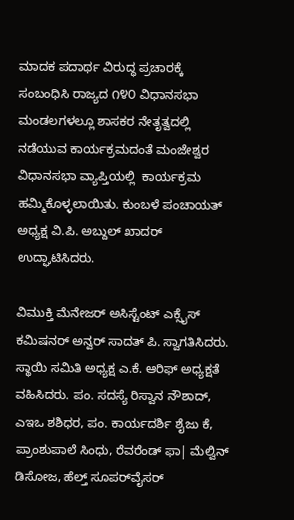ಮಾದಕ ಪದಾರ್ಥ ವಿರುದ್ಧ ಪ್ರಚಾರಕ್ಕೆ ಸಂಬಂಧಿಸಿ ರಾಜ್ಯದ ೧೪೦ ವಿಧಾನಸಭಾ ಮಂಡಲಗಳಲ್ಲೂ ಶಾಸಕರ ನೇತೃತ್ವದಲ್ಲಿ ನಡೆಯುವ ಕಾರ್ಯಕ್ರಮದಂತೆ ಮಂಜೇಶ್ವರ ವಿಧಾನಸಭಾ ವ್ಯಾಪ್ತಿಯಲ್ಲಿ  ಕಾರ್ಯಕ್ರಮ ಹಮ್ಮಿಕೊಳ್ಳಲಾಯಿತು. ಕುಂಬಳೆ ಪಂಚಾಯತ್ ಅಧ್ಯಕ್ಷ ವಿ.ಪಿ. ಅಬ್ದುಲ್ ಖಾದರ್ ಉದ್ಘಾಟಿಸಿದರು.

ವಿಮುಕ್ತಿ ಮೆನೇಜರ್ ಅಸಿಸ್ಟೆಂಟ್ ಎಕ್ಸೈಸ್ ಕಮಿಷನರ್ ಅನ್ವರ್ ಸಾದತ್ ಪಿ. ಸ್ವಾಗತಿಸಿದರು. ಸ್ಥಾಯಿ ಸಮಿತಿ ಅಧ್ಯಕ್ಷ ಎ.ಕೆ. ಆರಿಫ್ ಅಧ್ಯಕ್ಷತೆ ವಹಿಸಿದರು. ಪಂ. ಸದಸ್ಯೆ ರಿಸ್ವಾನ ನೌಶಾದ್, ಎಇಒ ಶಶಿಧರ, ಪಂ. ಕಾರ್ಯದರ್ಶಿ ಶೈಜು ಕೆ, ಪ್ರಾಂಶುಪಾಲೆ ಸಿಂಧು, ರೆವರೆಂಡ್ ಫಾ| ಮೆಲ್ವಿನ್ ಡಿಸೋಜ, ಹೆಲ್ತ್ ಸೂಪರ್‌ವೈಸರ್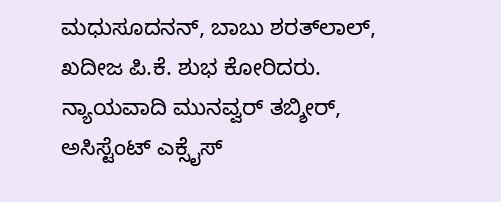ಮಧುಸೂದನನ್, ಬಾಬು ಶರತ್‌ಲಾಲ್, ಖದೀಜ ಪಿ.ಕೆ. ಶುಭ ಕೋರಿದರು. ನ್ಯಾಯವಾದಿ ಮುನವ್ವರ್ ತಬ್ಶೀರ್, ಅಸಿಸ್ಟೆಂಟ್ ಎಕ್ಸೈಸ್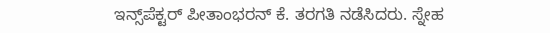ಇನ್ಸ್‌ಪೆಕ್ಟರ್ ಪೀತಾಂಭರನ್ ಕೆ. ತರಗತಿ ನಡೆಸಿದರು. ಸ್ನೇಹ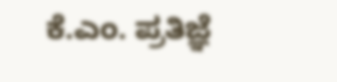ಕೆ.ಎಂ. ಪ್ರತಿಜ್ಞೆ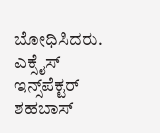ಬೋಧಿಸಿದರು. ಎಕ್ಸೈಸ್ ಇನ್ಸ್‌ಪೆಕ್ಟರ್ ಶಹಬಾಸ್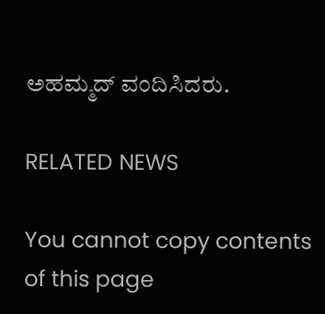ಅಹಮ್ಮದ್ ವಂದಿಸಿದರು.

RELATED NEWS

You cannot copy contents of this page